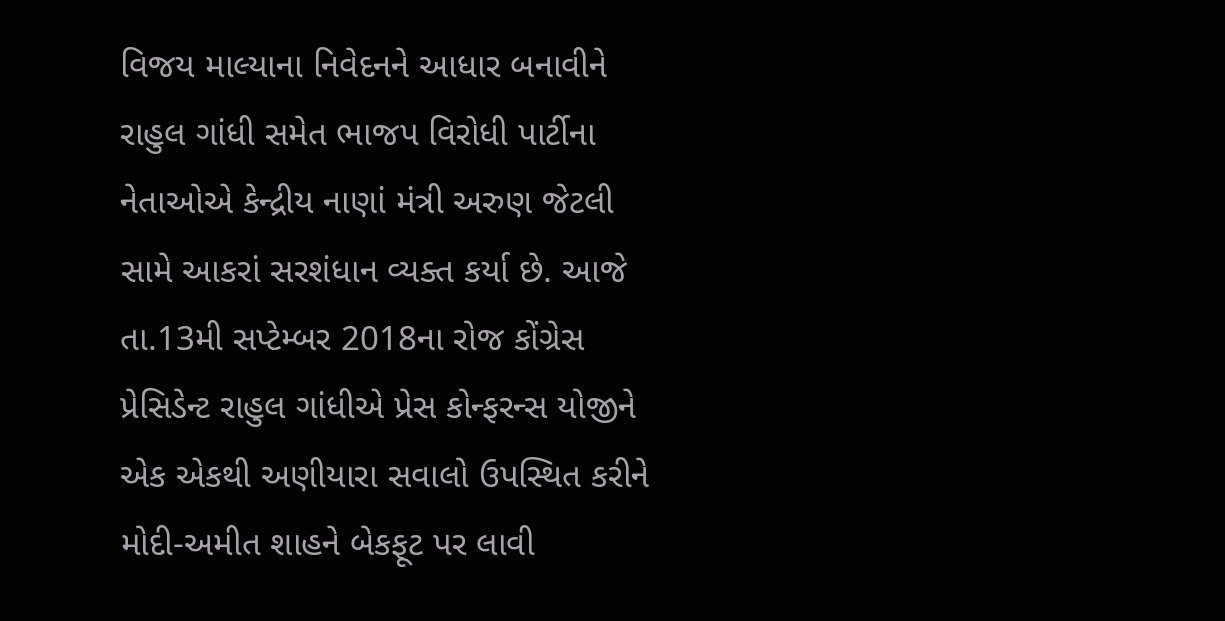વિજય માલ્યાના નિવેદનને આધાર બનાવીને રાહુલ ગાંધી સમેત ભાજપ વિરોધી પાર્ટીના નેતાઓએ કેન્દ્રીય નાણાં મંત્રી અરુણ જેટલી સામે આકરાં સરશંધાન વ્યક્ત કર્યા છે. આજે તા.13મી સપ્ટેમ્બર 2018ના રોજ કોંગ્રેસ પ્રેસિડેન્ટ રાહુલ ગાંધીએ પ્રેસ કોન્ફરન્સ યોજીને એક એકથી અણીયારા સવાલો ઉપસ્થિત કરીને મોદી-અમીત શાહને બેકફૂટ પર લાવી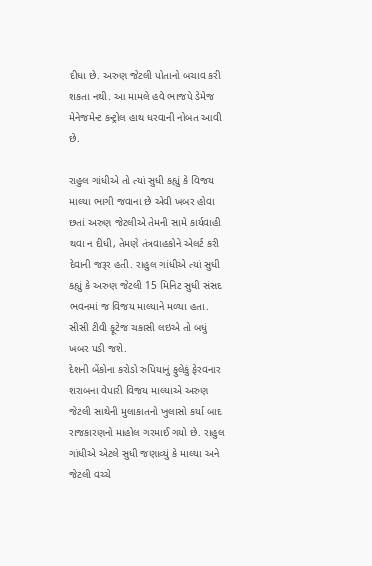દીધા છે. અરુણ જેટલી પોતાનો બચાવ કરી શકતા નથી. આ મામલે હવે ભાજપે ડેમેજ મેનેજમેન્ટ કન્ટ્રોલ હાથ ધરવાની નોબત આવી છે.

રાહુલ ગાંધીએ તો ત્યાં સુધી કહ્યું કે વિજય માલ્યા ભાગી જવાના છે એવી ખબર હોવા છતાં અરુણ જેટલીએ તેમની સામે કાર્યવાહી થવા ન દીધી, તેમણે તંત્રવાહકોને એલર્ટ કરી દેવાની જરૂર હતી. રાહુલ ગાંધીએ ત્યાં સુધી કહ્યું કે અરુણ જેટલી 15 મિનિટ સુધી સંસદ ભવનમાં જ વિજય માલ્યાને મળ્યા હતા. સીસી ટીવી ફૂટેજ ચકાસી લઇએ તો બધું ખબર પડી જશે.
દેશની બેંકોના કરોડો રુપિયાનું ફુલેકું ફેરવનાર શરાબના વેપારી વિજય માલ્યાએ અરુણ જેટલી સાથેની મુલાકાતનો ખુલાસો કર્યા બાદ રાજકારણનો માહોલ ગરમાઈ ગયો છે. રાહુલ ગાંધીએ એટલે સુધી જણાવ્યું કે માલ્યા અને જેટલી વચ્ચે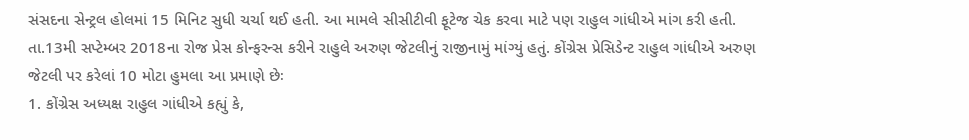સંસદના સેન્ટ્રલ હોલમાં 15 મિનિટ સુધી ચર્ચા થઈ હતી. આ મામલે સીસીટીવી ફૂટેજ ચેક કરવા માટે પણ રાહુલ ગાંધીએ માંગ કરી હતી.
તા.13મી સપ્ટેમ્બર 2018ના રોજ પ્રેસ કોન્ફરન્સ કરીને રાહુલે અરુણ જેટલીનું રાજીનામું માંગ્યું હતું. કોંગ્રેસ પ્રેસિડેન્ટ રાહુલ ગાંધીએ અરુણ જેટલી પર કરેલાં 10 મોટા હુમલા આ પ્રમાણે છેઃ
1. કોંગ્રેસ અધ્યક્ષ રાહુલ ગાંધીએ કહ્યું કે,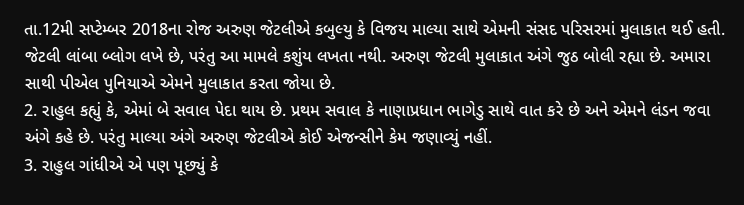તા.12મી સપ્ટેમ્બર 2018ના રોજ અરુણ જેટલીએ કબુલ્યુ કે વિજય માલ્યા સાથે એમની સંસદ પરિસરમાં મુલાકાત થઈ હતી. જેટલી લાંબા બ્લોગ લખે છે, પરંતુ આ મામલે કશુંય લખતા નથી. અરુણ જેટલી મુલાકાત અંગે જુઠ બોલી રહ્યા છે. અમારા સાથી પીએલ પુનિયાએ એમને મુલાકાત કરતા જોયા છે.
2. રાહુલ કહ્યું કે, એમાં બે સવાલ પેદા થાય છે. પ્રથમ સવાલ કે નાણાપ્રધાન ભાગેડુ સાથે વાત કરે છે અને એમને લંડન જવા અંગે કહે છે. પરંતુ માલ્યા અંગે અરુણ જેટલીએ કોઈ એજન્સીને કેમ જણાવ્યું નહીં.
3. રાહુલ ગાંધીએ એ પણ પૂછ્યું કે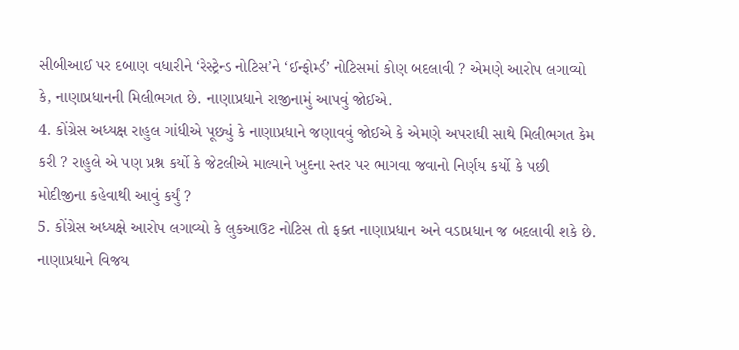સીબીઆઈ પર દબાણ વધારીને ‘રેસ્ટ્રેન્ડ નોટિસ’ને ‘ઈન્ફોર્મ્ડ’ નોટિસમાં કોણ બદલાવી ? એમણે આરોપ લગાવ્યો કે, નાણાપ્રધાનની મિલીભગત છે. નાણાપ્રધાને રાજીનામું આપવું જોઈએ.
4. કોંગ્રેસ અધ્યક્ષ રાહુલ ગાંધીએ પૂછ્યું કે નાણાપ્રધાને જણાવવું જોઈએ કે એમણે અપરાધી સાથે મિલીભગત કેમ કરી ? રાહુલે એ પણ પ્રશ્ન કર્યો કે જેટલીએ માલ્યાને ખુદના સ્તર પર ભાગવા જવાનો નિર્ણય કર્યો કે પછી મોદીજીના કહેવાથી આવું કર્યું ?
5. કોંગ્રેસ અધ્યક્ષે આરોપ લગાવ્યો કે લુકઆઉટ નોટિસ તો ફક્ત નાણાપ્રધાન અને વડાપ્રધાન જ બદલાવી શકે છે. નાણાપ્રધાને વિજય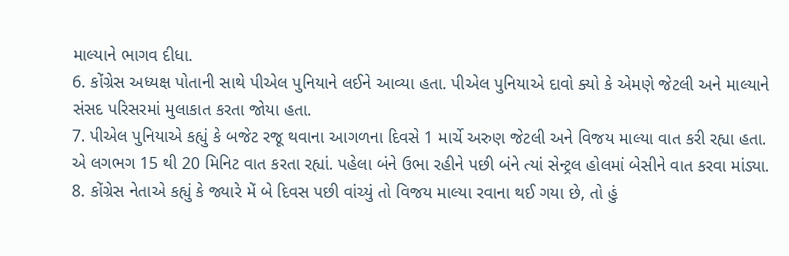માલ્યાને ભાગવ દીધા.
6. કોંગ્રેસ અધ્યક્ષ પોતાની સાથે પીએલ પુનિયાને લઈને આવ્યા હતા. પીએલ પુનિયાએ દાવો ક્યો કે એમણે જેટલી અને માલ્યાને સંસદ પરિસરમાં મુલાકાત કરતા જોયા હતા.
7. પીએલ પુનિયાએ કહ્યું કે બજેટ રજૂ થવાના આગળના દિવસે 1 માર્ચે અરુણ જેટલી અને વિજય માલ્યા વાત કરી રહ્યા હતા. એ લગભગ 15 થી 20 મિનિટ વાત કરતા રહ્યાં. પહેલા બંને ઉભા રહીને પછી બંને ત્યાં સેન્ટ્રલ હોલમાં બેસીને વાત કરવા માંડ્યા.
8. કોંગ્રેસ નેતાએ કહ્યું કે જ્યારે મેં બે દિવસ પછી વાંચ્યું તો વિજય માલ્યા રવાના થઈ ગયા છે, તો હું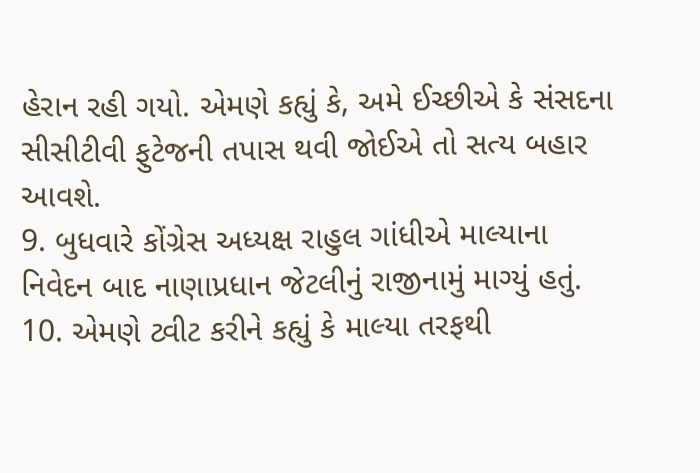હેરાન રહી ગયો. એમણે કહ્યું કે, અમે ઈચ્છીએ કે સંસદના સીસીટીવી ફુટેજની તપાસ થવી જોઈએ તો સત્ય બહાર આવશે.
9. બુધવારે કોંગ્રેસ અધ્યક્ષ રાહુલ ગાંધીએ માલ્યાના નિવેદન બાદ નાણાપ્રધાન જેટલીનું રાજીનામું માગ્યું હતું.
10. એમણે ટ્વીટ કરીને કહ્યું કે માલ્યા તરફથી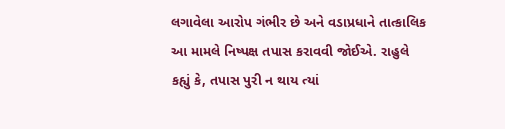લગાવેલા આરોપ ગંભીર છે અને વડાપ્રધાને તાત્કાલિક આ મામલે નિષ્પક્ષ તપાસ કરાવવી જોઈએ. રાહુલે કહ્યું કે, તપાસ પુરી ન થાય ત્યાં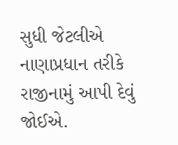સુધી જેટલીએ નાણાપ્રધાન તરીકે રાજીનામું આપી દેવું જોઈએ.